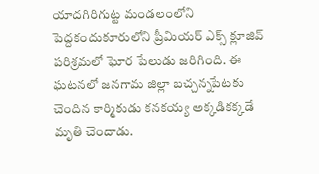యాదగిరిగుట్ట మండలంలోని పెద్దకందుకూరులోని ప్రీమియర్ ఎక్స్ క్లూజివ్ పరిశ్రమలో ఘోర పేలుడు జరిగింది. ఈ ఘటనలో జనగామ జిల్లా బచ్చన్నపేటకు చెందిన కార్మికుడు కనకయ్య అక్కడికక్కడే మృతి చెందాడు.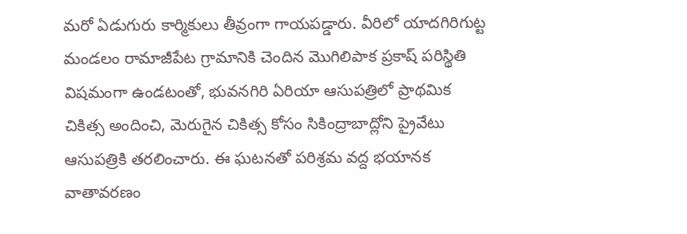మరో ఏడుగురు కార్మికులు తీవ్రంగా గాయపడ్డారు. వీరిలో యాదగిరిగుట్ట మండలం రామాజీపేట గ్రామానికి చెందిన మొగిలిపాక ప్రకాష్ పరిస్థితి విషమంగా ఉండటంతో, భువనగిరి ఏరియా ఆసుపత్రిలో ప్రాథమిక చికిత్స అందించి, మెరుగైన చికిత్స కోసం సికింద్రాబాద్లోని ప్రైవేటు ఆసుపత్రికి తరలించారు. ఈ ఘటనతో పరిశ్రమ వద్ద భయానక వాతావరణం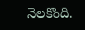నెలకొంది.